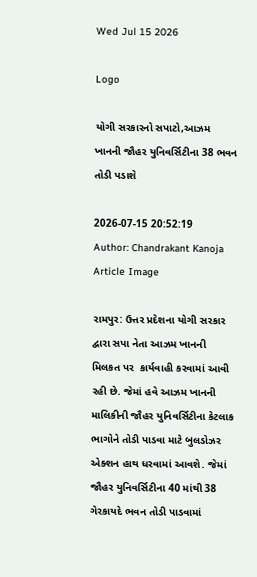Wed Jul 15 2026

Logo

યોગી સરકારનો સપાટો,આઝમ ખાનની જૌહર યુનિવર્સિટીના 38 ભવન તોડી પડાશે

2026-07-15 20:52:19
Author: Chandrakant Kanoja
Article Image

રામપુર: ઉત્તર પ્રદેશના યોગી સરકાર દ્વારા સપા નેતા આઝમ ખાનની મિલકત પર  કાર્યવાહી કરવામાં આવી રહી છે. જેમાં હવે આઝમ ખાનની માલિકીની જૌહર યુનિવર્સિટીના કેટલાક ભાગોને તોડી પાડવા માટે બુલડોઝર એક્શન હાથ ધરવામાં આવશે. જેમાં જૌહર યુનિવર્સિટીના 40 માંથી 38 ગેરકાયદે ભવન તોડી પાડવામાં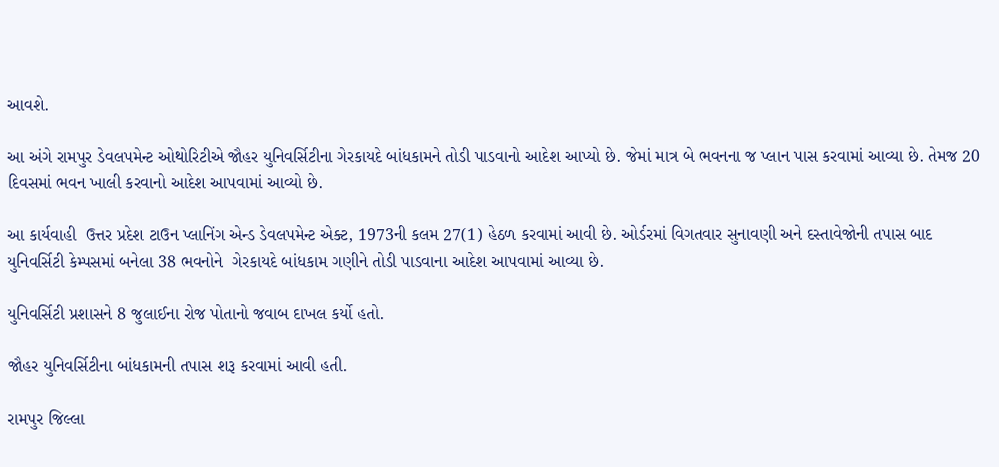આવશે.

આ અંગે રામપુર ડેવલપમેન્ટ ઓથોરિટીએ જૌહર યુનિવર્સિટીના ગેરકાયદે બાંધકામને તોડી પાડવાનો આદેશ આપ્યો છે. જેમાં માત્ર બે ભવનના જ પ્લાન પાસ કરવામાં આવ્યા છે. તેમજ 20 દિવસમાં ભવન ખાલી કરવાનો આદેશ આપવામાં આવ્યો છે.

આ કાર્યવાહી  ઉત્તર પ્રદેશ ટાઉન પ્લાનિંગ એન્ડ ડેવલપમેન્ટ એક્ટ, 1973ની કલમ 27(1) હેઠળ કરવામાં આવી છે. ઓર્ડરમાં વિગતવાર સુનાવણી અને દસ્તાવેજોની તપાસ બાદ યુનિવર્સિટી કેમ્પસમાં બનેલા 38 ભવનોને  ગેરકાયદે બાંધકામ ગણીને તોડી પાડવાના આદેશ આપવામાં આવ્યા છે.

યુનિવર્સિટી પ્રશાસને 8 જુલાઈના રોજ પોતાનો જવાબ દાખલ કર્યો હતો.

જૌહર યુનિવર્સિટીના બાંધકામની તપાસ શરૂ કરવામાં આવી હતી.

રામપુર જિલ્લા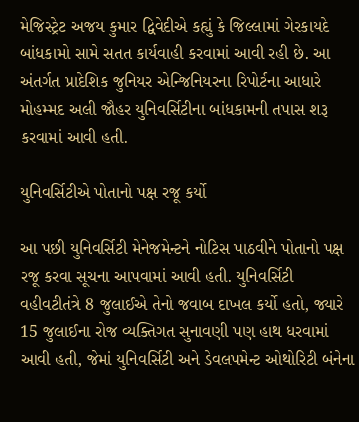મેજિસ્ટ્રેટ અજય કુમાર દ્વિવેદીએ કહ્યું કે જિલ્લામાં ગેરકાયદે બાંધકામો સામે સતત કાર્યવાહી કરવામાં આવી રહી છે. આ અંતર્ગત પ્રાદેશિક જુનિયર એન્જિનિયરના રિપોર્ટના આધારે મોહમ્મદ અલી જૌહર યુનિવર્સિટીના બાંધકામની તપાસ શરૂ કરવામાં આવી હતી.

યુનિવર્સિટીએ પોતાનો પક્ષ રજૂ કર્યો

આ પછી યુનિવર્સિટી મેનેજમેન્ટને નોટિસ પાઠવીને પોતાનો પક્ષ રજૂ કરવા સૂચના આપવામાં આવી હતી. યુનિવર્સિટી વહીવટીતંત્રે 8 જુલાઈએ તેનો જવાબ દાખલ કર્યો હતો, જ્યારે 15 જુલાઈના રોજ વ્યક્તિગત સુનાવણી પણ હાથ ધરવામાં આવી હતી, જેમાં યુનિવર્સિટી અને ડેવલપમેન્ટ ઓથોરિટી બંનેના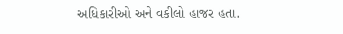અધિકારીઓ અને વકીલો હાજર હતા.